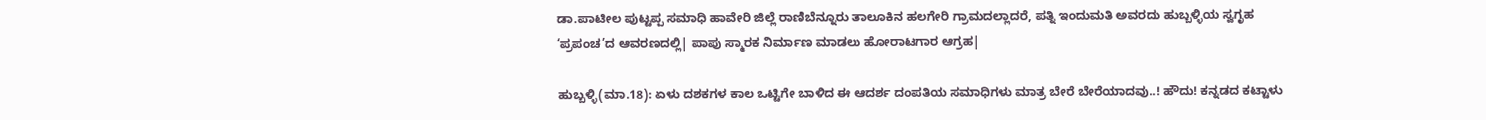ಡಾ.ಪಾಟೀಲ ಪುಟ್ಟಪ್ಪ ಸಮಾಧಿ ಹಾವೇರಿ ಜಿಲ್ಲೆ ರಾಣಿಬೆನ್ನೂರು ತಾಲೂಕಿನ ಹಲಗೇರಿ ಗ್ರಾಮದಲ್ಲಾದರೆ, ಪತ್ನಿ ಇಂದುಮತಿ ಅವರದು ಹುಬ್ಬಳ್ಳಿಯ ಸ್ವಗೃಹ ‘ಪ್ರಪಂಚ’ದ ಆವರಣದಲ್ಲಿ| ಪಾಪು ಸ್ಮಾರಕ ನಿರ್ಮಾಣ ಮಾಡಲು ಹೋರಾಟಗಾರ ಆಗ್ರಹ|

ಹುಬ್ಬಳ್ಳಿ(ಮಾ.18): ಏಳು ದಶಕಗಳ ಕಾಲ ಒಟ್ಟಿಗೇ ಬಾಳಿದ ಈ ಆದರ್ಶ ದಂಪತಿಯ ಸಮಾಧಿಗಳು ಮಾತ್ರ ಬೇರೆ ಬೇರೆಯಾದವು..! ಹೌದು! ಕನ್ನಡದ ಕಟ್ಟಾಳು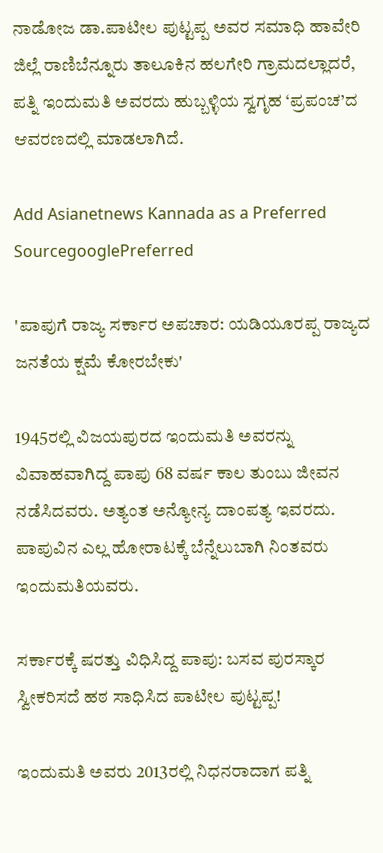ನಾಡೋಜ ಡಾ.ಪಾಟೀಲ ಪುಟ್ಟಪ್ಪ ಅವರ ಸಮಾಧಿ ಹಾವೇರಿ ಜಿಲ್ಲೆ ರಾಣಿಬೆನ್ನೂರು ತಾಲೂಕಿನ ಹಲಗೇರಿ ಗ್ರಾಮದಲ್ಲಾದರೆ, ಪತ್ನಿ ಇಂದುಮತಿ ಅವರದು ಹುಬ್ಬಳ್ಳಿಯ ಸ್ವಗೃಹ ‘ಪ್ರಪಂಚ’ದ ಆವರಣದಲ್ಲಿ ಮಾಡಲಾಗಿದೆ.

Add Asianetnews Kannada as a Preferred SourcegooglePreferred

'ಪಾಪುಗೆ ರಾಜ್ಯ ಸರ್ಕಾರ ಅಪಚಾರ: ಯಡಿಯೂರಪ್ಪ ರಾಜ್ಯದ ಜನತೆಯ ಕ್ಷಮೆ ಕೋರಬೇಕು'

1945ರಲ್ಲಿ ವಿಜಯಪುರದ ಇಂದುಮತಿ ಅವರನ್ನು ವಿವಾಹವಾಗಿದ್ದ ಪಾಪು 68 ವರ್ಷ ಕಾಲ ತುಂಬು ಜೀವನ ನಡೆಸಿದವರು. ಅತ್ಯಂತ ಅನ್ಯೋನ್ಯ ದಾಂಪತ್ಯ ಇವರದು. ಪಾಪುವಿನ ಎಲ್ಲ ಹೋರಾಟಕ್ಕೆ ಬೆನ್ನೆಲುಬಾಗಿ ನಿಂತವರು ಇಂದುಮತಿಯವರು.

ಸರ್ಕಾರಕ್ಕೆ ಷರತ್ತು ವಿಧಿಸಿದ್ದ ಪಾಪು: ಬಸವ ಪುರಸ್ಕಾರ ಸ್ವೀಕರಿಸದೆ ಹಠ ಸಾಧಿಸಿದ ಪಾಟೀಲ ಪುಟ್ಟಪ್ಪ!

ಇಂದುಮತಿ ಅವರು 2013ರಲ್ಲಿ ನಿಧನರಾದಾಗ ಪತ್ನಿ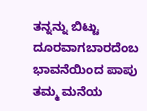ತನ್ನನ್ನು ಬಿಟ್ಟು ದೂರವಾಗಬಾರದೆಂಬ ಭಾವನೆಯಿಂದ ಪಾಪು ತಮ್ಮ ಮನೆಯ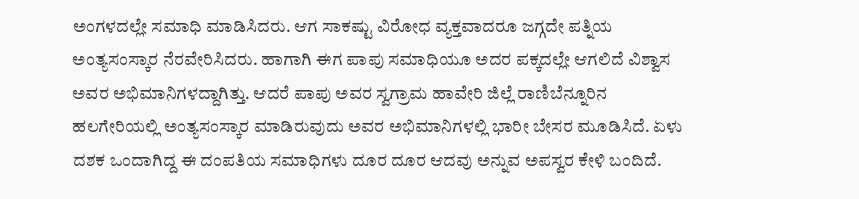ಅಂಗಳದಲ್ಲೇ ಸಮಾಧಿ ಮಾಡಿಸಿದರು. ಆಗ ಸಾಕಷ್ಟು ವಿರೋಧ ವ್ಯಕ್ತವಾದರೂ ಜಗ್ಗದೇ ಪತ್ನಿಯ ಅಂತ್ಯಸಂಸ್ಕಾರ ನೆರವೇರಿಸಿದರು. ಹಾಗಾಗಿ ಈಗ ಪಾಪು ಸಮಾಧಿಯೂ ಅದರ ಪಕ್ಕದಲ್ಲೇ ಆಗಲಿದೆ ವಿಶ್ವಾಸ ಅವರ ಅಭಿಮಾನಿಗಳದ್ದಾಗಿತ್ತು. ಆದರೆ ಪಾಪು ಅವರ ಸ್ವಗ್ರಾಮ ಹಾವೇರಿ ಜಿಲ್ಲೆ ರಾಣಿಬೆನ್ನೂರಿನ ಹಲಗೇರಿಯಲ್ಲಿ ಅಂತ್ಯಸಂಸ್ಕಾರ ಮಾಡಿರುವುದು ಅವರ ಅಭಿಮಾನಿಗಳಲ್ಲಿ ಭಾರೀ ಬೇಸರ ಮೂಡಿಸಿದೆ. ಏಳು ದಶಕ ಒಂದಾಗಿದ್ದ ಈ ದಂಪತಿಯ ಸಮಾಧಿಗಳು ದೂರ ದೂರ ಆದವು ಅನ್ನುವ ಅಪಸ್ವರ ಕೇಳಿ ಬಂದಿದೆ.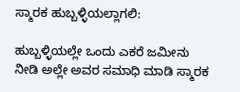ಸ್ಮಾರಕ ಹುಬ್ಬಳ್ಳಿಯಲ್ಲಾಗಲಿ:

ಹುಬ್ಬಳ್ಳಿಯಲ್ಲೇ ಒಂದು ಎಕರೆ ಜಮೀನು ನೀಡಿ ಅಲ್ಲೇ ಅವರ ಸಮಾಧಿ ಮಾಡಿ ಸ್ಮಾರಕ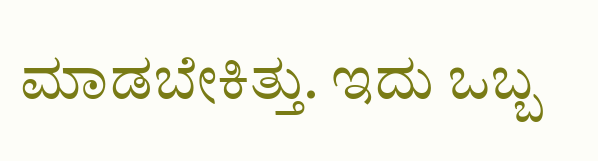ಮಾಡಬೇಕಿತ್ತು. ಇದು ಒಬ್ಬ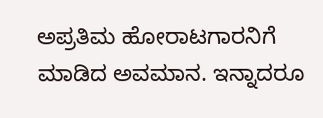ಅಪ್ರತಿಮ ಹೋರಾಟಗಾರನಿಗೆ ಮಾಡಿದ ಅವಮಾನ. ಇನ್ನಾದರೂ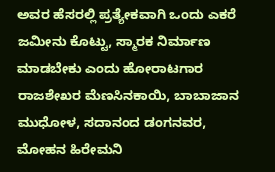ಅವರ ಹೆಸರಲ್ಲಿ ಪ್ರತ್ಯೇಕವಾಗಿ ಒಂದು ಎಕರೆ ಜಮೀನು ಕೊಟ್ಟು, ಸ್ಮಾರಕ ನಿರ್ಮಾಣ ಮಾಡಬೇಕು ಎಂದು ಹೋರಾಟಗಾರ ರಾಜಶೇಖರ ಮೆಣಸಿನಕಾಯಿ, ಬಾಬಾಜಾನ ಮುಧೋಳ, ಸದಾನಂದ ಡಂಗನವರ, ಮೋಹನ ಹಿರೇಮನಿ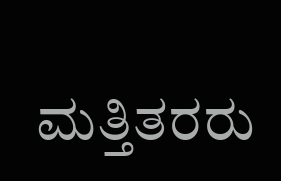ಮತ್ತಿತರರು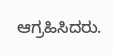ಆಗ್ರಹಿಸಿದರು.